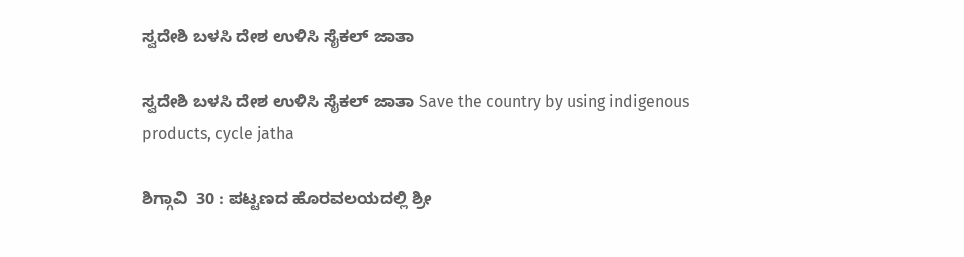ಸ್ವದೇಶಿ ಬಳಸಿ ದೇಶ ಉಳಿಸಿ ಸೈಕಲ್ ಜಾತಾ

ಸ್ವದೇಶಿ ಬಳಸಿ ದೇಶ ಉಳಿಸಿ ಸೈಕಲ್ ಜಾತಾ Save the country by using indigenous products, cycle jatha

ಶಿಗ್ಗಾವಿ  30 : ಪಟ್ಟಣದ ಹೊರವಲಯದಲ್ಲಿ ಶ್ರೀ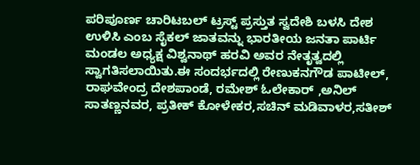ಪರಿಪೂರ್ಣ ಚಾರಿಟಬಲ್ ಟ್ರಸ್ಟ್‌ ಪ್ರಸ್ತುತ ಸ್ವದೇಶಿ ಬಳಸಿ ದೇಶ ಉಳಿಸಿ ಎಂಬ ಸೈಕಲ್ ಜಾತವನ್ನು ಭಾರತೀಯ ಜನತಾ ಪಾರ್ಟಿ ಮಂಡಲ ಅಧ್ಯಕ್ಷ ವಿಶ್ವನಾಥ್ ಹರವಿ ಅವರ ನೇತೃತ್ವದಲ್ಲಿ ಸ್ವಾಗತಿಸಲಾಯಿತು.ಈ ಸಂದರ್ಭದಲ್ಲಿ ರೇಣುಕನಗೌಡ ಪಾಟೀಲ್, ರಾಘವೇಂದ್ರ ದೇಶಪಾಂಡೆ, ರಮೇಶ್ ಓಲೇಕಾರ್ ,ಅನಿಲ್ ಸಾತಣ್ಣನವರ, ಪ್ರತೀಕ್‌ ಕೋಳೇಕರ,ಸಚಿನ್ ಮಡಿವಾಳರ,ಸತೀಶ್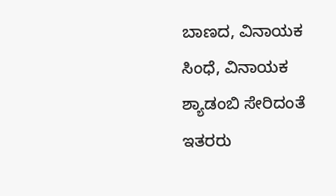ಬಾಣದ, ವಿನಾಯಕ ಸಿಂಧೆ, ವಿನಾಯಕ ಶ್ಯಾಡಂಬಿ ಸೇರಿದಂತೆ ಇತರರು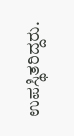ಉಪಸ್ಥಿತರಿದ್ದರು.